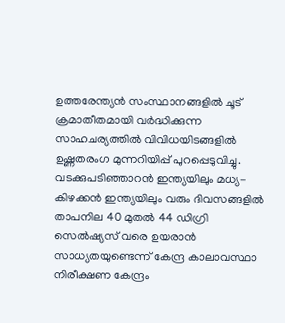ഉത്തരേന്ത്യൻ സംസ്ഥാനങ്ങളിൽ ചൂട് ക്രമാതീതമായി വർദ്ധിക്കുന്ന സാഹചര്യത്തിൽ വിവിധയിടങ്ങളിൽ ഉഷ്ണതരംഗ മുന്നറിയിപ്പ് പുറപ്പെടുവിച്ചു. വടക്കുപടിഞ്ഞാറൻ ഇന്ത്യയിലും മധ്യ-കിഴക്കൻ ഇന്ത്യയിലും വരും ദിവസങ്ങളിൽ താപനില 40 മുതൽ 44 ഡിഗ്രി സെൽഷ്യസ് വരെ ഉയരാൻ സാധ്യതയുണ്ടെന്ന് കേന്ദ്ര കാലാവസ്ഥാ നിരീക്ഷണ കേന്ദ്രം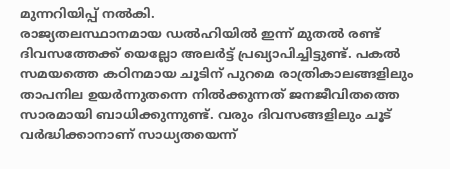മുന്നറിയിപ്പ് നൽകി.
രാജ്യതലസ്ഥാനമായ ഡൽഹിയിൽ ഇന്ന് മുതൽ രണ്ട് ദിവസത്തേക്ക് യെല്ലോ അലർട്ട് പ്രഖ്യാപിച്ചിട്ടുണ്ട്. പകൽ സമയത്തെ കഠിനമായ ചൂടിന് പുറമെ രാത്രികാലങ്ങളിലും താപനില ഉയർന്നുതന്നെ നിൽക്കുന്നത് ജനജീവിതത്തെ സാരമായി ബാധിക്കുന്നുണ്ട്. വരും ദിവസങ്ങളിലും ചൂട് വർദ്ധിക്കാനാണ് സാധ്യതയെന്ന്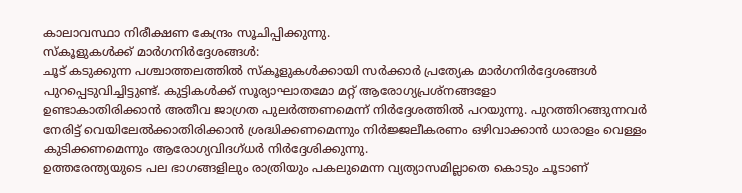കാലാവസ്ഥാ നിരീക്ഷണ കേന്ദ്രം സൂചിപ്പിക്കുന്നു.
സ്കൂളുകൾക്ക് മാർഗനിർദ്ദേശങ്ങൾ:
ചൂട് കടുക്കുന്ന പശ്ചാത്തലത്തിൽ സ്കൂളുകൾക്കായി സർക്കാർ പ്രത്യേക മാർഗനിർദ്ദേശങ്ങൾ പുറപ്പെടുവിച്ചിട്ടുണ്ട്. കുട്ടികൾക്ക് സൂര്യാഘാതമോ മറ്റ് ആരോഗ്യപ്രശ്നങ്ങളോ
ഉണ്ടാകാതിരിക്കാൻ അതീവ ജാഗ്രത പുലർത്തണമെന്ന് നിർദ്ദേശത്തിൽ പറയുന്നു. പുറത്തിറങ്ങുന്നവർ നേരിട്ട് വെയിലേൽക്കാതിരിക്കാൻ ശ്രദ്ധിക്കണമെന്നും നിർജ്ജലീകരണം ഒഴിവാക്കാൻ ധാരാളം വെള്ളം കുടിക്കണമെന്നും ആരോഗ്യവിദഗ്ധർ നിർദ്ദേശിക്കുന്നു.
ഉത്തരേന്ത്യയുടെ പല ഭാഗങ്ങളിലും രാത്രിയും പകലുമെന്ന വ്യത്യാസമില്ലാതെ കൊടും ചൂടാണ്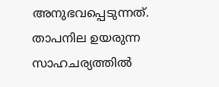അനുഭവപ്പെടുന്നത്. താപനില ഉയരുന്ന സാഹചര്യത്തിൽ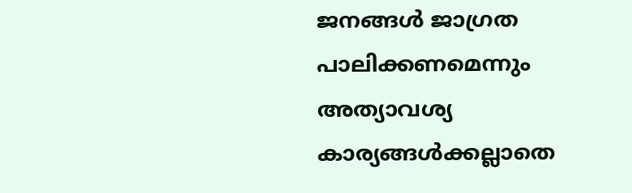ജനങ്ങൾ ജാഗ്രത പാലിക്കണമെന്നും അത്യാവശ്യ കാര്യങ്ങൾക്കല്ലാതെ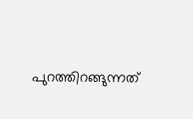പുറത്തിറങ്ങുന്നത്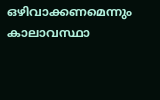ഒഴിവാക്കണമെന്നും കാലാവസ്ഥാ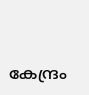കേന്ദ്രം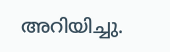അറിയിച്ചു.